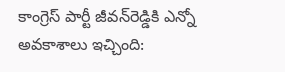కాంగ్రెస్‌ పార్టీ జీవన్‌రెడ్డికి ఎన్నో అవకాశాలు ఇచ్చింది: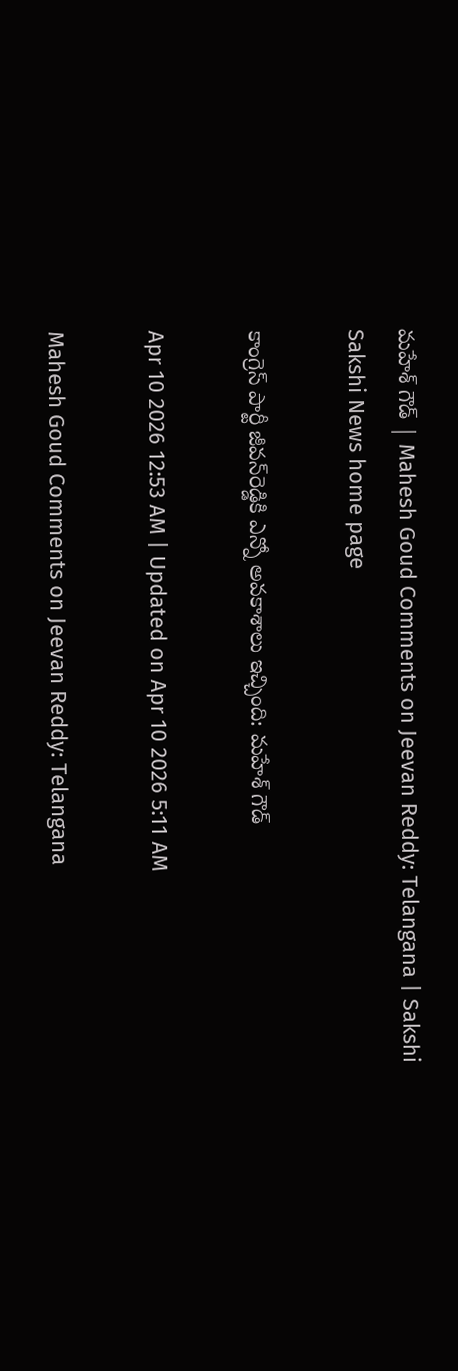మహేశ్‌ గౌడ్‌ | Mahesh Goud Comments on Jeevan Reddy: Telangana | Sakshi
Sakshi News home page

కాంగ్రెస్‌ పార్టీ జీవన్‌రెడ్డికి ఎన్నో అవకాశాలు ఇచ్చింది: మహేశ్‌ గౌడ్‌

Apr 10 2026 12:53 AM | Updated on Apr 10 2026 5:11 AM

Mahesh Goud Comments on Jeevan Reddy: Telangana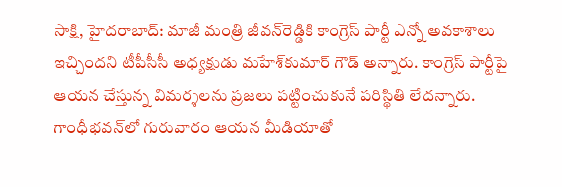సాక్షి, హైదరాబాద్‌: మాజీ మంత్రి జీవన్‌రెడ్డికి కాంగ్రెస్‌ పార్టీ ఎన్నో అవకాశాలు ఇచ్చిందని టీపీసీసీ అధ్యక్షుడు మహేశ్‌కుమార్‌ గౌడ్‌ అన్నారు. కాంగ్రెస్‌ పార్టీపై ఆయన చేస్తున్న విమర్శలను ప్రజలు పట్టించుకునే పరిస్థితి లేదన్నారు. గాంధీభవన్‌లో గురువారం ఆయన మీడియాతో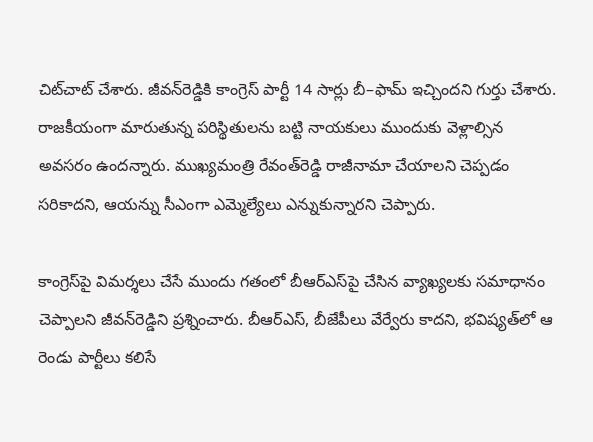చిట్‌చాట్‌ చేశారు. జీవన్‌రెడ్డికి కాంగ్రెస్‌ పార్టీ 14 సార్లు బీ–ఫామ్‌ ఇచ్చిందని గుర్తు చేశారు. రాజకీయంగా మారుతున్న పరిస్థితులను బట్టి నాయకులు ముందుకు వెళ్లాల్సిన అవసరం ఉందన్నారు. ముఖ్యమంత్రి రేవంత్‌రెడ్డి రాజీనామా చేయాలని చెప్పడం సరికాదని, ఆయన్ను సీఎంగా ఎమ్మెల్యేలు ఎన్నుకున్నారని చెప్పారు.

కాంగ్రెస్‌పై విమర్శలు చేసే ముందు గతంలో బీఆర్‌ఎస్‌పై చేసిన వ్యాఖ్యలకు సమాధానం చెప్పాలని జీవన్‌రెడ్డిని ప్రశ్నించారు. బీఆర్‌ఎస్, బీజేపీలు వేర్వేరు కాదని, భవిష్యత్‌లో ఆ రెండు పార్టీలు కలిసే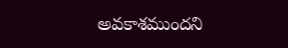అవకాశముందని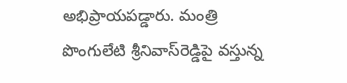అభిప్రాయపడ్డారు. మంత్రి పొంగులేటి శ్రీనివాస్‌రెడ్డిపై వస్తున్న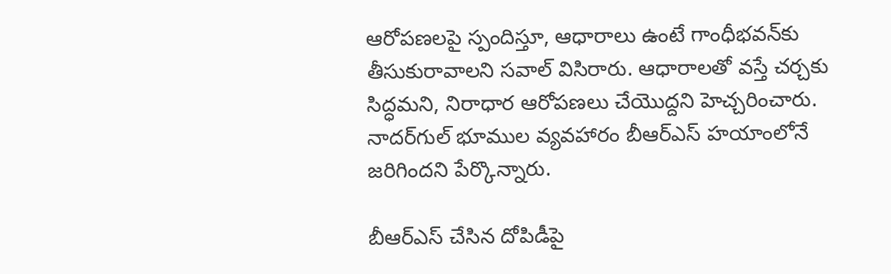ఆరోపణలపై స్పందిస్తూ, ఆధారాలు ఉంటే గాంధీభవన్‌కు తీసుకురావాలని సవాల్‌ విసిరారు. ఆధారాలతో వస్తే చర్చకు సిద్ధమని, నిరాధార ఆరోపణలు చేయొద్దని హెచ్చరించారు. నాదర్‌గుల్‌ భూముల వ్యవహారం బీఆర్‌ఎస్‌ హయాంలోనే జరిగిందని పేర్కొన్నారు.

బీఆర్‌ఎస్‌ చేసిన దోపిడీపై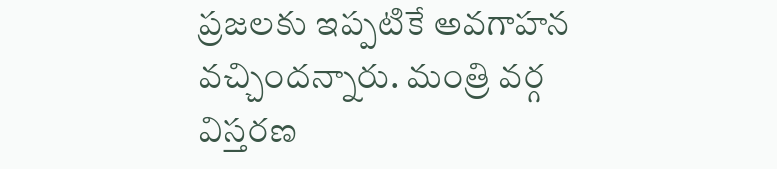ప్రజలకు ఇప్పటికే అవగాహన వచ్చిందన్నారు. మంత్రి వర్గ విస్తరణ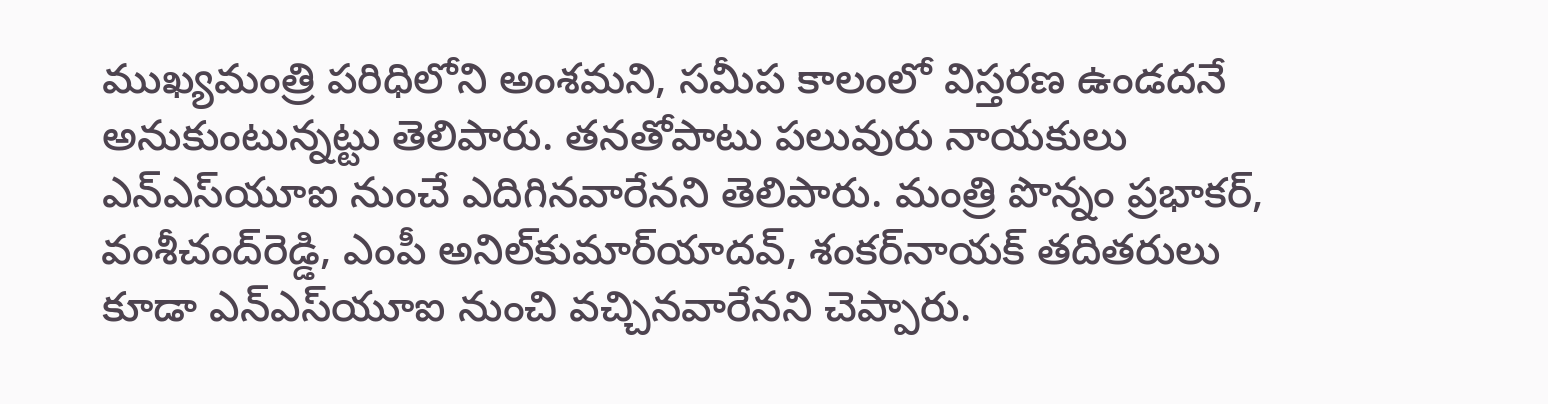ముఖ్యమంత్రి పరిధిలోని అంశమని, సమీప కాలంలో విస్తరణ ఉండదనే అనుకుంటున్నట్టు తెలిపారు. తనతోపాటు పలువురు నాయకులు ఎన్‌ఎస్‌యూఐ నుంచే ఎదిగినవారేనని తెలిపారు. మంత్రి పొన్నం ప్రభాకర్, వంశీచంద్‌రెడ్డి, ఎంపీ అనిల్‌కుమార్‌యాదవ్, శంకర్‌నాయక్‌ తదితరులు కూడా ఎన్‌ఎస్‌యూఐ నుంచి వచ్చినవారేనని చెప్పారు.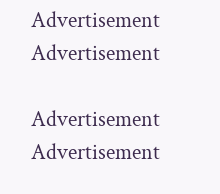Advertisement
Advertisement

Advertisement
Advertisement